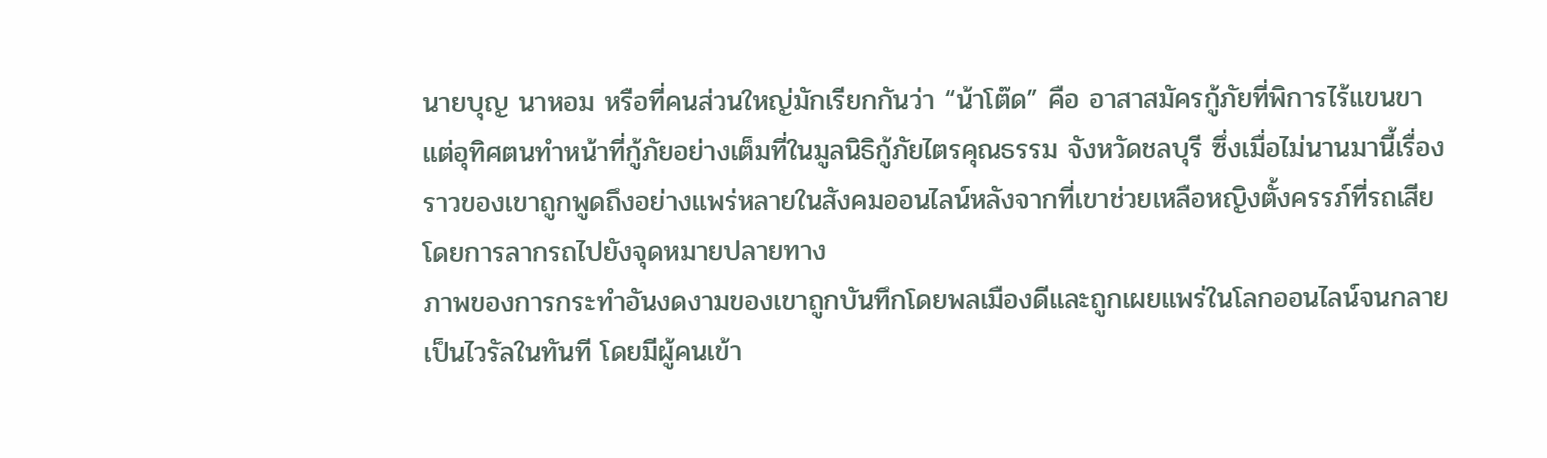นายบุญ นาหอม หรือที่คนส่วนใหญ่มักเรียกกันว่า “น้าโต๊ด” คือ อาสาสมัครกู้ภัยที่พิการไร้แขนขา แต่อุทิศตนทำหน้าที่กู้ภัยอย่างเต็มที่ในมูลนิธิกู้ภัยไตรคุณธรรม จังหวัดชลบุรี ซึ่งเมื่อไม่นานมานี้เรื่องราวของเขาถูกพูดถึงอย่างแพร่หลายในสังคมออนไลน์หลังจากที่เขาช่วยเหลือหญิงตั้งครรภ์ที่รถเสีย โดยการลากรถไปยังจุดหมายปลายทาง
ภาพของการกระทำอันงดงามของเขาถูกบันทึกโดยพลเมืองดีและถูกเผยแพร่ในโลกออนไลน์จนกลายเป็นไวรัลในทันที โดยมีผู้คนเข้า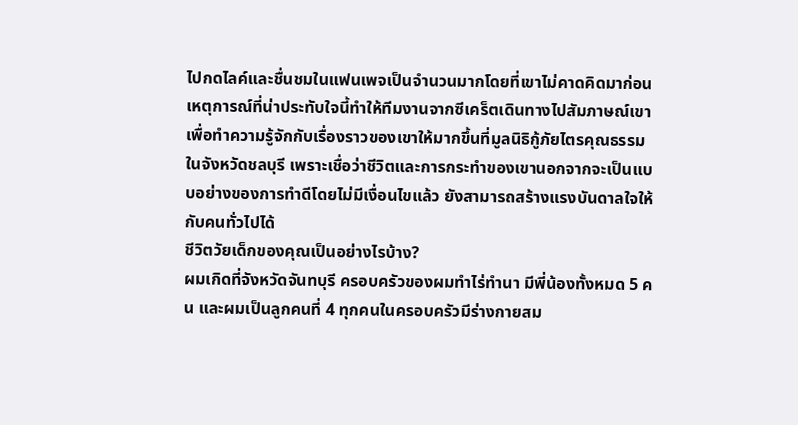ไปกดไลค์และชื่นชมในแฟนเพจเป็นจำนวนมากโดยที่เขาไม่คาดคิดมาก่อน
เหตุการณ์ที่น่าประทับใจนี้ทำให้ทีมงานจากซีเคร็ตเดินทางไปสัมภาษณ์เขาเพื่อทำความรู้จักกับเรื่องราวของเขาให้มากขึ้นที่มูลนิธิกู้ภัยไตรคุณธรรมในจังหวัดชลบุรี เพราะเชื่อว่าชีวิตและการกระทำของเขานอกจากจะเป็นแบบอย่างของการทำดีโดยไม่มีเงื่อนไขแล้ว ยังสามารถสร้างแรงบันดาลใจให้กับคนทั่วไปได้
ชีวิตวัยเด็กของคุณเป็นอย่างไรบ้าง?
ผมเกิดที่จังหวัดจันทบุรี ครอบครัวของผมทำไร่ทำนา มีพี่น้องทั้งหมด 5 คน และผมเป็นลูกคนที่ 4 ทุกคนในครอบครัวมีร่างกายสม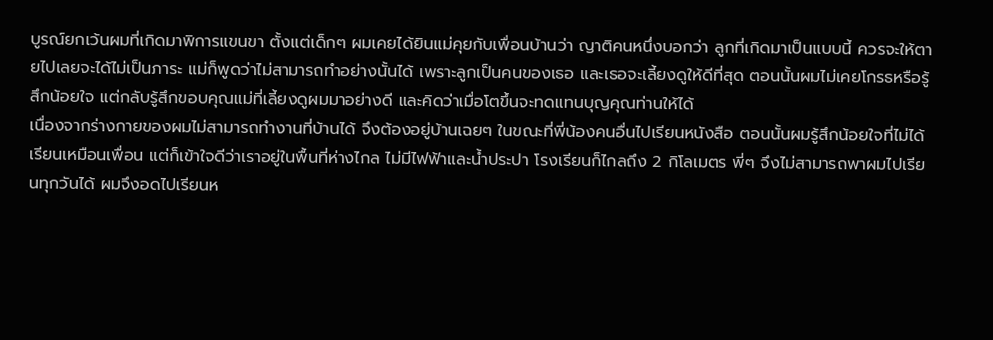บูรณ์ยกเว้นผมที่เกิดมาพิการแขนขา ตั้งแต่เด็กๆ ผมเคยได้ยินแม่คุยกับเพื่อนบ้านว่า ญาติคนหนึ่งบอกว่า ลูกที่เกิดมาเป็นแบบนี้ ควรจะให้ตายไปเลยจะได้ไม่เป็นภาระ แม่ก็พูดว่าไม่สามารถทำอย่างนั้นได้ เพราะลูกเป็นคนของเธอ และเธอจะเลี้ยงดูให้ดีที่สุด ตอนนั้นผมไม่เคยโกรธหรือรู้สึกน้อยใจ แต่กลับรู้สึกขอบคุณแม่ที่เลี้ยงดูผมมาอย่างดี และคิดว่าเมื่อโตขึ้นจะทดแทนบุญคุณท่านให้ได้
เนื่องจากร่างกายของผมไม่สามารถทำงานที่บ้านได้ จึงต้องอยู่บ้านเฉยๆ ในขณะที่พี่น้องคนอื่นไปเรียนหนังสือ ตอนนั้นผมรู้สึกน้อยใจที่ไม่ได้เรียนเหมือนเพื่อน แต่ก็เข้าใจดีว่าเราอยู่ในพื้นที่ห่างไกล ไม่มีไฟฟ้าและน้ำประปา โรงเรียนก็ไกลถึง 2 กิโลเมตร พี่ๆ จึงไม่สามารถพาผมไปเรียนทุกวันได้ ผมจึงอดไปเรียนห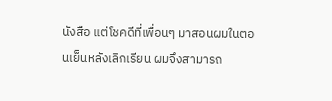นังสือ แต่โชคดีที่เพื่อนๆ มาสอนผมในตอนเย็นหลังเลิกเรียน ผมจึงสามารถ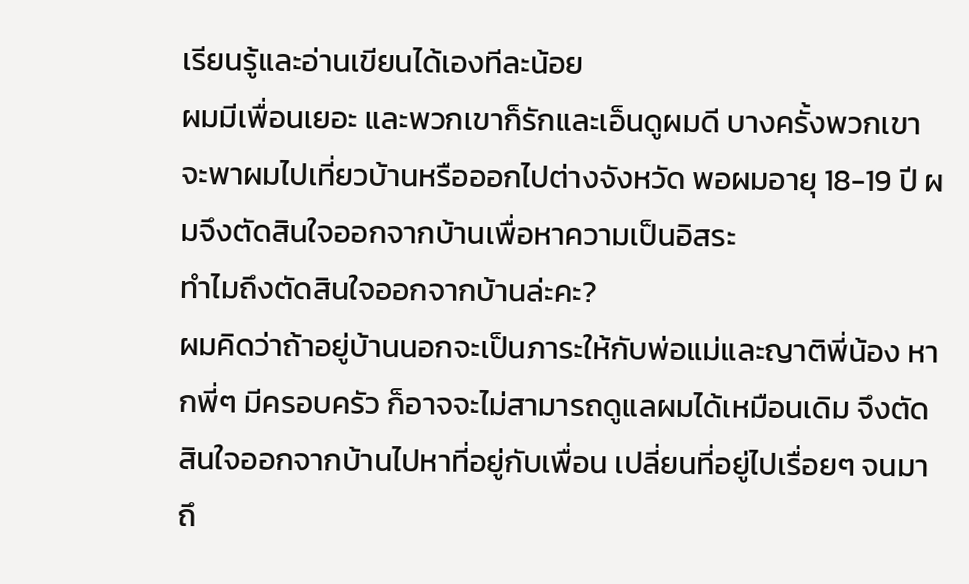เรียนรู้และอ่านเขียนได้เองทีละน้อย
ผมมีเพื่อนเยอะ และพวกเขาก็รักและเอ็นดูผมดี บางครั้งพวกเขาจะพาผมไปเที่ยวบ้านหรือออกไปต่างจังหวัด พอผมอายุ 18-19 ปี ผมจึงตัดสินใจออกจากบ้านเพื่อหาความเป็นอิสระ
ทำไมถึงตัดสินใจออกจากบ้านล่ะคะ?
ผมคิดว่าถ้าอยู่บ้านนอกจะเป็นภาระให้กับพ่อแม่และญาติพี่น้อง หากพี่ๆ มีครอบครัว ก็อาจจะไม่สามารถดูแลผมได้เหมือนเดิม จึงตัดสินใจออกจากบ้านไปหาที่อยู่กับเพื่อน เปลี่ยนที่อยู่ไปเรื่อยๆ จนมาถึ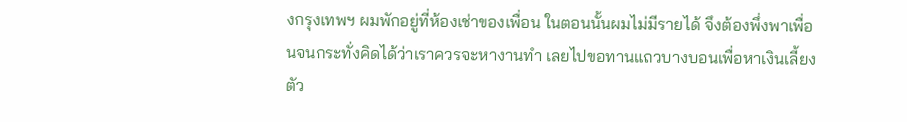งกรุงเทพฯ ผมพักอยู่ที่ห้องเช่าของเพื่อน ในตอนนั้นผมไม่มีรายได้ จึงต้องพึ่งพาเพื่อนจนกระทั่งคิดได้ว่าเราควรจะหางานทำ เลยไปขอทานแถวบางบอนเพื่อหาเงินเลี้ยงตัว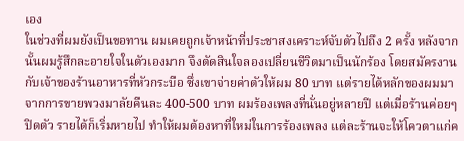เอง
ในช่วงที่ผมยังเป็นขอทาน ผมเคยถูกเจ้าหน้าที่ประชาสงเคราะห์จับตัวไปถึง 2 ครั้ง หลังจากนั้นผมรู้สึกละอายใจในตัวเองมาก จึงตัดสินใจลองเปลี่ยนชีวิตมาเป็นนักร้อง โดยสมัครงานกับเจ้าของร้านอาหารที่หัวกระบือ ซึ่งเขาจ่ายค่าตัวให้ผม 80 บาท แต่รายได้หลักของผมมาจากการขายพวงมาลัยคืนละ 400-500 บาท ผมร้องเพลงที่นั่นอยู่หลายปี แต่เมื่อร้านค่อยๆ ปิดตัว รายได้ก็เริ่มหายไป ทำให้ผมต้องหาที่ใหม่ในการร้องเพลง แต่ละร้านจะให้โควตาแก่ค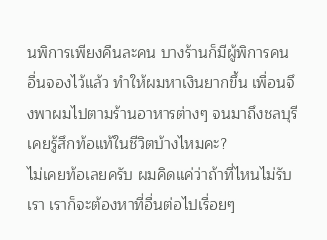นพิการเพียงคืนละคน บางร้านก็มีผู้พิการคนอื่นจองไว้แล้ว ทำให้ผมหาเงินยากขึ้น เพื่อนจึงพาผมไปตามร้านอาหารต่างๆ จนมาถึงชลบุรี
เคยรู้สึกท้อแท้ในชีวิตบ้างไหมคะ?
ไม่เคยท้อเลยครับ ผมคิดแค่ว่าถ้าที่ไหนไม่รับเรา เราก็จะต้องหาที่อื่นต่อไปเรื่อยๆ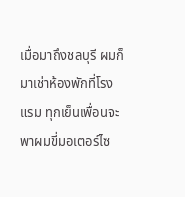เมื่อมาถึงชลบุรี ผมก็มาเช่าห้องพักที่โรงแรม ทุกเย็นเพื่อนจะพาผมขี่มอเตอร์ไซ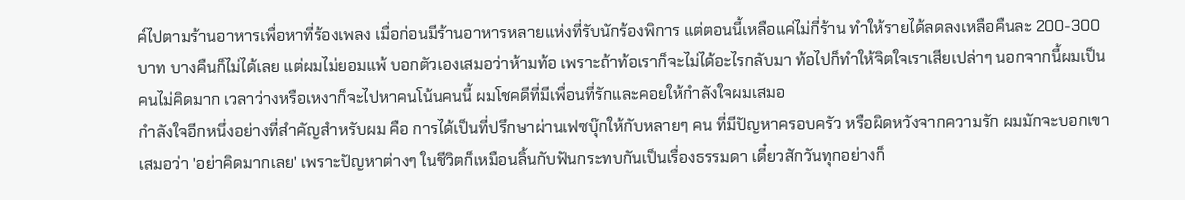ค์ไปตามร้านอาหารเพื่อหาที่ร้องเพลง เมื่อก่อนมีร้านอาหารหลายแห่งที่รับนักร้องพิการ แต่ตอนนี้เหลือแค่ไม่กี่ร้าน ทำให้รายได้ลดลงเหลือคืนละ 200-300 บาท บางคืนก็ไม่ได้เลย แต่ผมไม่ยอมแพ้ บอกตัวเองเสมอว่าห้ามท้อ เพราะถ้าท้อเราก็จะไม่ได้อะไรกลับมา ท้อไปก็ทำให้จิตใจเราเสียเปล่าๆ นอกจากนี้ผมเป็นคนไม่คิดมาก เวลาว่างหรือเหงาก็จะไปหาคนโน้นคนนี้ ผมโชคดีที่มีเพื่อนที่รักและคอยให้กำลังใจผมเสมอ
กำลังใจอีกหนึ่งอย่างที่สำคัญสำหรับผม คือ การได้เป็นที่ปรึกษาผ่านเฟซบุ๊กให้กับหลายๆ คน ที่มีปัญหาครอบครัว หรือผิดหวังจากความรัก ผมมักจะบอกเขาเสมอว่า 'อย่าคิดมากเลย' เพราะปัญหาต่างๆ ในชีวิตก็เหมือนลิ้นกับฟันกระทบกันเป็นเรื่องธรรมดา เดี๋ยวสักวันทุกอย่างก็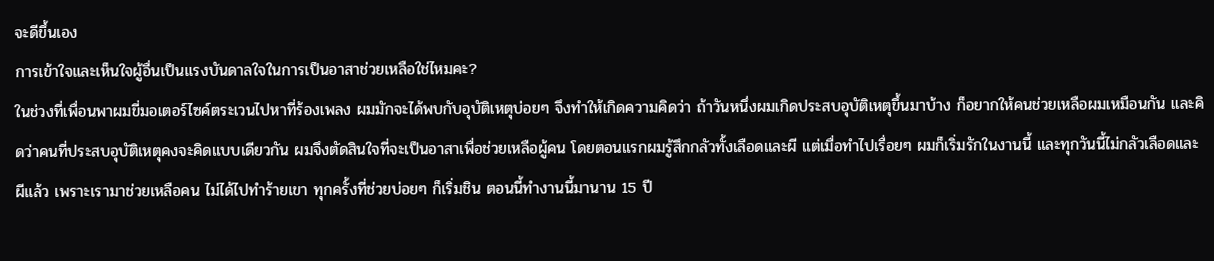จะดีขึ้นเอง
การเข้าใจและเห็นใจผู้อื่นเป็นแรงบันดาลใจในการเป็นอาสาช่วยเหลือใช่ไหมคะ?
ในช่วงที่เพื่อนพาผมขี่มอเตอร์ไซค์ตระเวนไปหาที่ร้องเพลง ผมมักจะได้พบกับอุบัติเหตุบ่อยๆ จึงทำให้เกิดความคิดว่า ถ้าวันหนึ่งผมเกิดประสบอุบัติเหตุขึ้นมาบ้าง ก็อยากให้คนช่วยเหลือผมเหมือนกัน และคิดว่าคนที่ประสบอุบัติเหตุคงจะคิดแบบเดียวกัน ผมจึงตัดสินใจที่จะเป็นอาสาเพื่อช่วยเหลือผู้คน โดยตอนแรกผมรู้สึกกลัวทั้งเลือดและผี แต่เมื่อทำไปเรื่อยๆ ผมก็เริ่มรักในงานนี้ และทุกวันนี้ไม่กลัวเลือดและผีแล้ว เพราะเรามาช่วยเหลือคน ไม่ได้ไปทำร้ายเขา ทุกครั้งที่ช่วยบ่อยๆ ก็เริ่มชิน ตอนนี้ทำงานนี้มานาน 15 ปี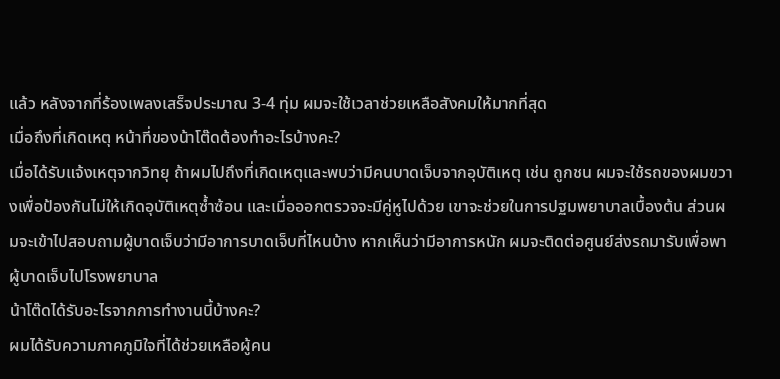แล้ว หลังจากที่ร้องเพลงเสร็จประมาณ 3-4 ทุ่ม ผมจะใช้เวลาช่วยเหลือสังคมให้มากที่สุด
เมื่อถึงที่เกิดเหตุ หน้าที่ของน้าโต๊ดต้องทำอะไรบ้างคะ?
เมื่อได้รับแจ้งเหตุจากวิทยุ ถ้าผมไปถึงที่เกิดเหตุและพบว่ามีคนบาดเจ็บจากอุบัติเหตุ เช่น ถูกชน ผมจะใช้รถของผมขวางเพื่อป้องกันไม่ให้เกิดอุบัติเหตุซ้ำซ้อน และเมื่อออกตรวจจะมีคู่หูไปด้วย เขาจะช่วยในการปฐมพยาบาลเบื้องต้น ส่วนผมจะเข้าไปสอบถามผู้บาดเจ็บว่ามีอาการบาดเจ็บที่ไหนบ้าง หากเห็นว่ามีอาการหนัก ผมจะติดต่อศูนย์ส่งรถมารับเพื่อพาผู้บาดเจ็บไปโรงพยาบาล
น้าโต๊ดได้รับอะไรจากการทำงานนี้บ้างคะ?
ผมได้รับความภาคภูมิใจที่ได้ช่วยเหลือผู้คน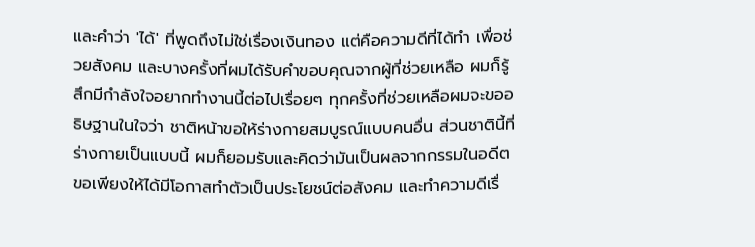และคำว่า 'ได้' ที่พูดถึงไม่ใช่เรื่องเงินทอง แต่คือความดีที่ได้ทำ เพื่อช่วยสังคม และบางครั้งที่ผมได้รับคำขอบคุณจากผู้ที่ช่วยเหลือ ผมก็รู้สึกมีกำลังใจอยากทำงานนี้ต่อไปเรื่อยๆ ทุกครั้งที่ช่วยเหลือผมจะขออธิษฐานในใจว่า ชาติหน้าขอให้ร่างกายสมบูรณ์แบบคนอื่น ส่วนชาตินี้ที่ร่างกายเป็นแบบนี้ ผมก็ยอมรับและคิดว่ามันเป็นผลจากกรรมในอดีต ขอเพียงให้ได้มีโอกาสทำตัวเป็นประโยชน์ต่อสังคม และทำความดีเรื่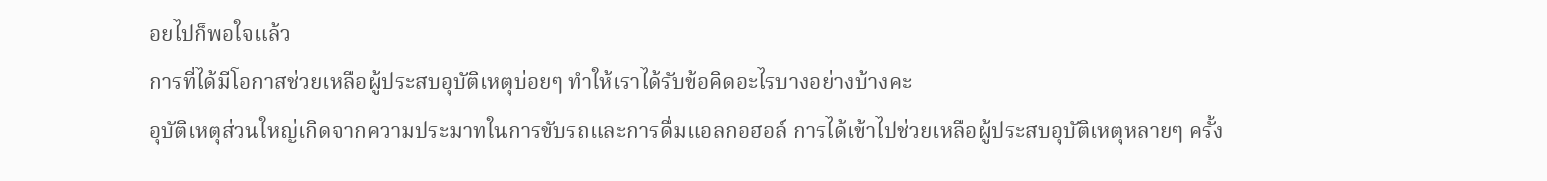อยไปก็พอใจแล้ว
การที่ได้มีโอกาสช่วยเหลือผู้ประสบอุบัติเหตุบ่อยๆ ทำให้เราได้รับข้อคิดอะไรบางอย่างบ้างคะ
อุบัติเหตุส่วนใหญ่เกิดจากความประมาทในการขับรถและการดื่มแอลกอฮอล์ การได้เข้าไปช่วยเหลือผู้ประสบอุบัติเหตุหลายๆ ครั้ง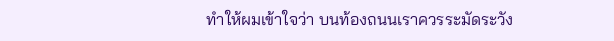ทำให้ผมเข้าใจว่า บนท้องถนนเราควรระมัดระวัง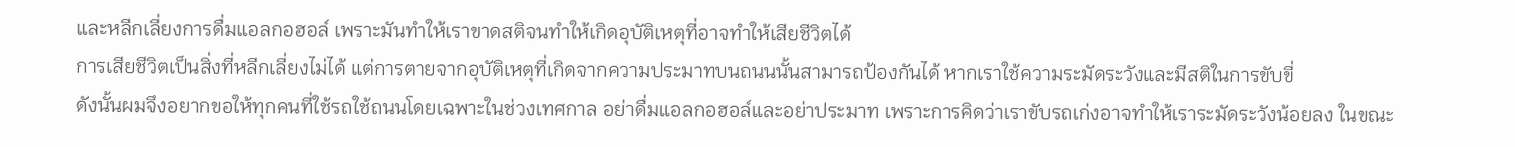และหลีกเลี่ยงการดื่มแอลกอฮอล์ เพราะมันทำให้เราขาดสติจนทำให้เกิดอุบัติเหตุที่อาจทำให้เสียชีวิตได้
การเสียชีวิตเป็นสิ่งที่หลีกเลี่ยงไม่ได้ แต่การตายจากอุบัติเหตุที่เกิดจากความประมาทบนถนนนั้นสามารถป้องกันได้ หากเราใช้ความระมัดระวังและมีสติในการขับขี่
ดังนั้นผมจึงอยากขอให้ทุกคนที่ใช้รถใช้ถนนโดยเฉพาะในช่วงเทศกาล อย่าดื่มแอลกอฮอล์และอย่าประมาท เพราะการคิดว่าเราขับรถเก่งอาจทำให้เราระมัดระวังน้อยลง ในขณะ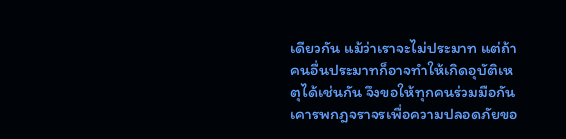เดียวกัน แม้ว่าเราจะไม่ประมาท แต่ถ้าคนอื่นประมาทก็อาจทำให้เกิดอุบัติเหตุได้เช่นกัน จึงขอให้ทุกคนร่วมมือกันเคารพกฎจราจรเพื่อความปลอดภัยขอ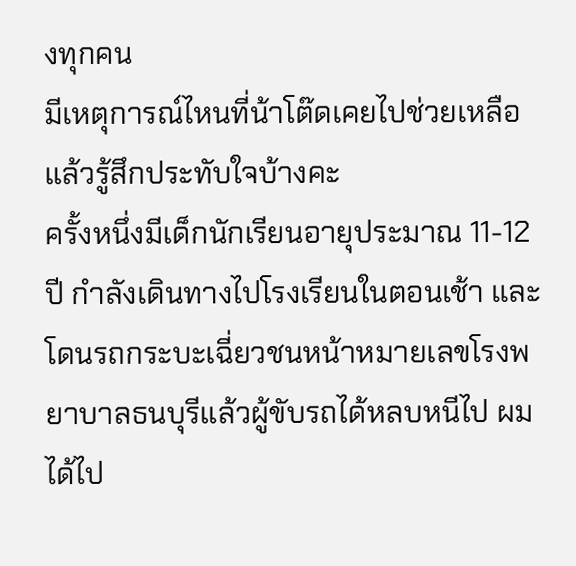งทุกคน
มีเหตุการณ์ไหนที่น้าโต๊ดเคยไปช่วยเหลือแล้วรู้สึกประทับใจบ้างคะ
ครั้งหนึ่งมีเด็กนักเรียนอายุประมาณ 11-12 ปี กำลังเดินทางไปโรงเรียนในตอนเช้า และโดนรถกระบะเฉี่ยวชนหน้าหมายเลขโรงพยาบาลธนบุรีแล้วผู้ขับรถได้หลบหนีไป ผมได้ไป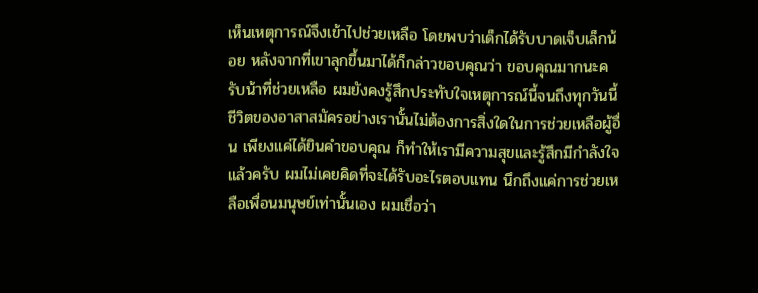เห็นเหตุการณ์จึงเข้าไปช่วยเหลือ โดยพบว่าเด็กได้รับบาดเจ็บเล็กน้อย หลังจากที่เขาลุกขึ้นมาได้ก็กล่าวขอบคุณว่า ขอบคุณมากนะครับน้าที่ช่วยเหลือ ผมยังคงรู้สึกประทับใจเหตุการณ์นี้จนถึงทุกวันนี้
ชีวิตของอาสาสมัครอย่างเรานั้นไม่ต้องการสิ่งใดในการช่วยเหลือผู้อื่น เพียงแค่ได้ยินคำขอบคุณ ก็ทำให้เรามีความสุขและรู้สึกมีกำลังใจแล้วครับ ผมไม่เคยคิดที่จะได้รับอะไรตอบแทน นึกถึงแค่การช่วยเหลือเพื่อนมนุษย์เท่านั้นเอง ผมเชื่อว่า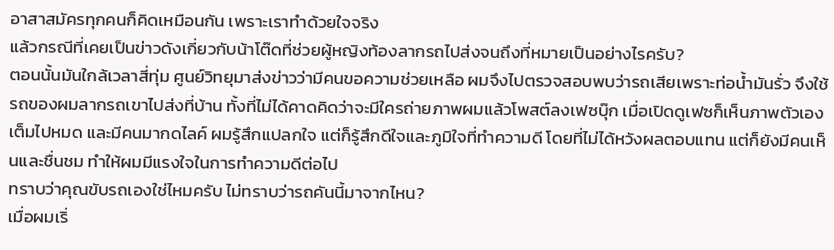อาสาสมัครทุกคนก็คิดเหมือนกัน เพราะเราทำด้วยใจจริง
แล้วกรณีที่เคยเป็นข่าวดังเกี่ยวกับน้าโต๊ดที่ช่วยผู้หญิงท้องลากรถไปส่งจนถึงที่หมายเป็นอย่างไรครับ?
ตอนนั้นมันใกล้เวลาสี่ทุ่ม ศูนย์วิทยุมาส่งข่าวว่ามีคนขอความช่วยเหลือ ผมจึงไปตรวจสอบพบว่ารถเสียเพราะท่อน้ำมันรั่ว จึงใช้รถของผมลากรถเขาไปส่งที่บ้าน ทั้งที่ไม่ได้คาดคิดว่าจะมีใครถ่ายภาพผมแล้วโพสต์ลงเฟซบุ๊ก เมื่อเปิดดูเฟซก็เห็นภาพตัวเองเต็มไปหมด และมีคนมากดไลค์ ผมรู้สึกแปลกใจ แต่ก็รู้สึกดีใจและภูมิใจที่ทำความดี โดยที่ไม่ได้หวังผลตอบแทน แต่ก็ยังมีคนเห็นและชื่นชม ทำให้ผมมีแรงใจในการทำความดีต่อไป
ทราบว่าคุณขับรถเองใช่ไหมครับ ไม่ทราบว่ารถคันนี้มาจากไหน?
เมื่อผมเริ่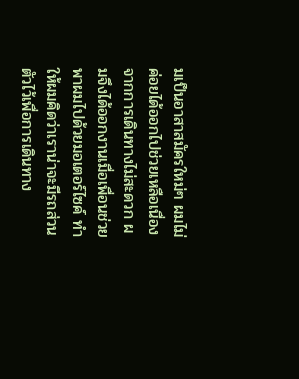มเป็นอาสาสมัครใหม่ๆ ผมไม่ค่อยได้ออกไปช่วยเหลือเนื่องจากการเดินทางไม่สะดวก ผมจึงได้ออกงานเมื่อเพื่อนช่วยพาผมไปด้วยมอเตอร์ไซค์ ทำให้ผมคิดว่าเราน่าจะมีรถส่วนตัวไว้เพื่อการเดินทาง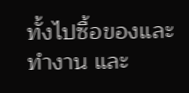ทั้งไปซื้อของและทำงาน และ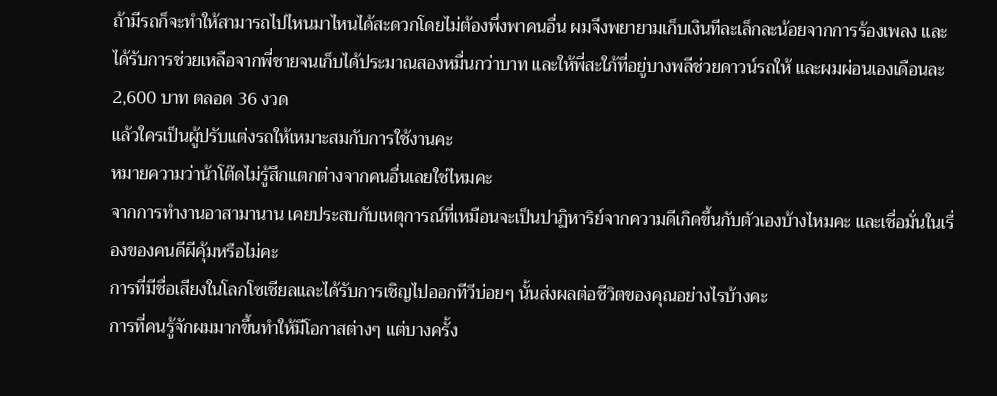ถ้ามีรถก็จะทำให้สามารถไปไหนมาไหนได้สะดวกโดยไม่ต้องพึ่งพาคนอื่น ผมจึงพยายามเก็บเงินทีละเล็กละน้อยจากการร้องเพลง และได้รับการช่วยเหลือจากพี่ชายจนเก็บได้ประมาณสองหมื่นกว่าบาท และให้พี่สะใภ้ที่อยู่บางพลีช่วยดาวน์รถให้ และผมผ่อนเองเดือนละ 2,600 บาท ตลอด 36 งวด
แล้วใครเป็นผู้ปรับแต่งรถให้เหมาะสมกับการใช้งานคะ
หมายความว่าน้าโต๊ดไม่รู้สึกแตกต่างจากคนอื่นเลยใช่ไหมคะ
จากการทำงานอาสามานาน เคยประสบกับเหตุการณ์ที่เหมือนจะเป็นปาฏิหาริย์จากความดีเกิดขึ้นกับตัวเองบ้างไหมคะ และเชื่อมั่นในเรื่องของคนดีผีคุ้มหรือไม่คะ
การที่มีชื่อเสียงในโลกโซเชียลและได้รับการเชิญไปออกทีวีบ่อยๆ นั้นส่งผลต่อชีวิตของคุณอย่างไรบ้างคะ
การที่คนรู้จักผมมากขึ้นทำให้มีโอกาสต่างๆ แต่บางครั้ง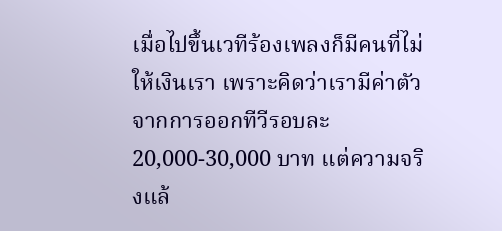เมื่อไปขึ้นเวทีร้องเพลงก็มีคนที่ไม่ให้เงินเรา เพราะคิดว่าเรามีค่าตัวจากการออกทีวีรอบละ 20,000-30,000 บาท แต่ความจริงแล้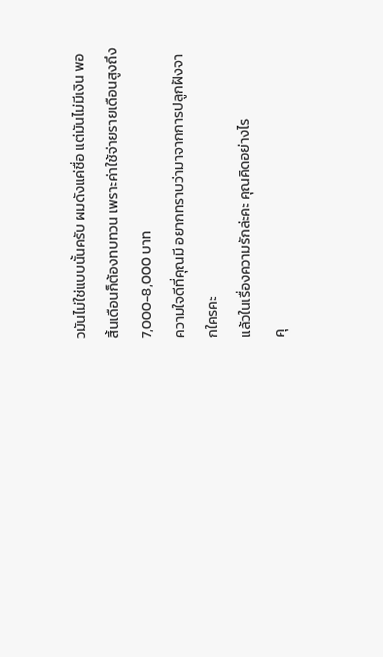วมันไม่ใช่แบบนั้นครับ ผมดังแค่ชื่อ แต่มันไม่มีเงิน พอสิ้นเดือนก็ต้องทบทวน เพราะค่าใช้จ่ายรายเดือนสูงถึง 7,000-8,000 บาท
ความใจดีที่คุณมี อยากทราบว่ามาจากการปลูกฝังจากใครคะ
แล้วในเรื่องความรักล่ะคะ คุณคิดอย่างไร
คุ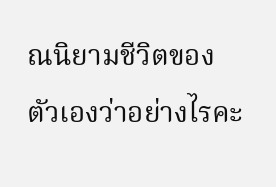ณนิยามชีวิตของตัวเองว่าอย่างไรคะ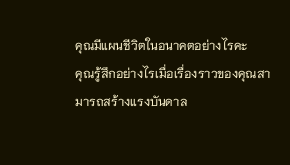คุณมีแผนชีวิตในอนาคตอย่างไรคะ
คุณรู้สึกอย่างไรเมื่อเรื่องราวของคุณสามารถสร้างแรงบันดาล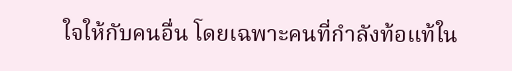ใจให้กับคนอื่น โดยเฉพาะคนที่กำลังท้อแท้ใน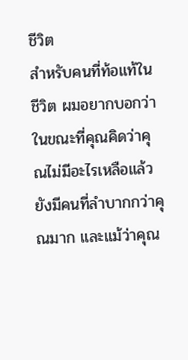ชีวิต
สำหรับคนที่ท้อแท้ในชีวิต ผมอยากบอกว่า ในขณะที่คุณคิดว่าคุณไม่มีอะไรเหลือแล้ว ยังมีคนที่ลำบากกว่าคุณมาก และแม้ว่าคุณ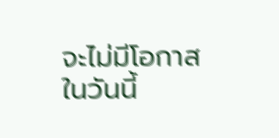จะไม่มีโอกาสในวันนี้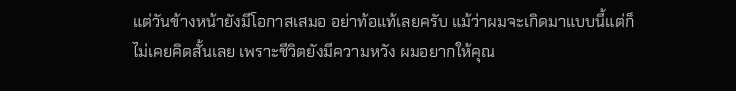แต่วันข้างหน้ายังมีโอกาสเสมอ อย่าท้อแท้เลยครับ แม้ว่าผมจะเกิดมาแบบนี้แต่ก็ไม่เคยคิดสั้นเลย เพราะชีวิตยังมีความหวัง ผมอยากให้คุณ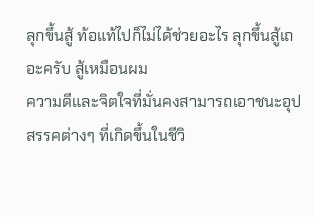ลุกขึ้นสู้ ท้อแท้ไปก็ไม่ได้ช่วยอะไร ลุกขึ้นสู้เถอะครับ สู้เหมือนผม
ความดีและจิตใจที่มั่นคงสามารถเอาชนะอุปสรรคต่างๆ ที่เกิดขึ้นในชีวิ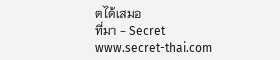ตได้เสมอ
ที่มา - Secret
www.secret-thai.com